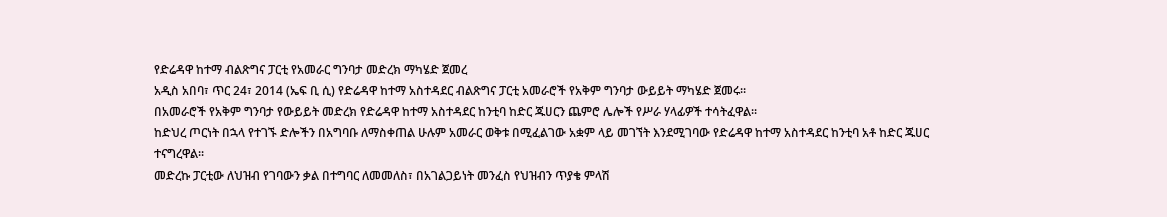የድሬዳዋ ከተማ ብልጽግና ፓርቲ የአመራር ግንባታ መድረክ ማካሄድ ጀመረ
አዲስ አበባ፣ ጥር 24፣ 2014 (ኤፍ ቢ ሲ) የድሬዳዋ ከተማ አስተዳደር ብልጽግና ፓርቲ አመራሮች የአቅም ግንባታ ውይይት ማካሄድ ጀመሩ።
በአመራሮች የአቅም ግንባታ የውይይት መድረክ የድሬዳዋ ከተማ አስተዳደር ከንቲባ ከድር ጁሀርን ጨምሮ ሌሎች የሥራ ሃላፊዎች ተሳትፈዋል፡፡
ከድህረ ጦርነት በኋላ የተገኙ ድሎችን በአግባቡ ለማስቀጠል ሁሉም አመራር ወቅቱ በሚፈልገው አቋም ላይ መገኘት እንደሚገባው የድሬዳዋ ከተማ አስተዳደር ከንቲባ አቶ ከድር ጁሀር ተናግረዋል፡፡
መድረኩ ፓርቲው ለህዝብ የገባውን ቃል በተግባር ለመመለስ፣ በአገልጋይነት መንፈስ የህዝብን ጥያቄ ምላሽ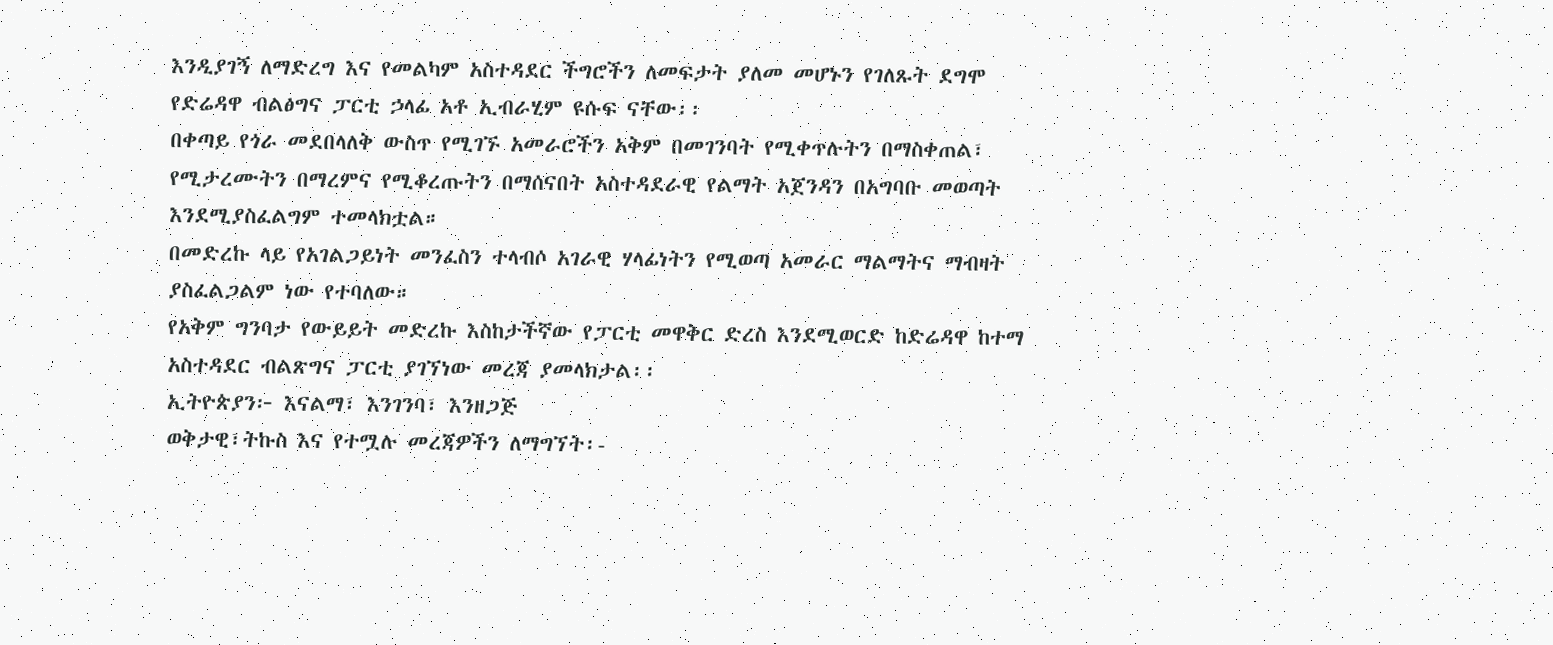እንዲያገኝ ለማድረግ እና የመልካም አስተዳደር ችግሮችን ለመፍታት ያለመ መሆኑን የገለጹት ደግሞ የድሬዳዋ ብልፅግና ፓርቲ ኃላፊ አቶ ኢብራሂም ዩሱፍ ናቸው፡፡
በቀጣይ የጎራ መደበላለቅ ውስጥ የሚገኙ አመራሮችን አቅም በመገንባት የሚቀጥሉትን በማስቀጠል፣ የሚታረሙትን በማረምና የሚቆረጡትን በማሰናበት አስተዳደራዊ የልማት አጀንዳን በአግባቡ መወጣት እንደሚያስፈልግም ተመላክቷል።
በመድረኩ ላይ የአገልጋይነት መንፈስን ተላብሶ አገራዊ ሃላፊነትን የሚወጣ አመራር ማልማትና ማብዛት ያስፈልጋልም ነው የተባለው።
የአቅም ግንባታ የውይይት መድረኩ እስከታችኛው የፓርቲ መዋቅር ድረስ እንደሚወርድ ከድሬዳዋ ከተማ አስተዳደር ብልጽግና ፓርቲ ያገኘነው መረጃ ያመላክታል፡፡
ኢትዮጵያን፦ እናልማ፣ እንገንባ፣ እንዘጋጅ
ወቅታዊ፣ትኩስ እና የተሟሉ መረጃዎችን ለማግኘት፡-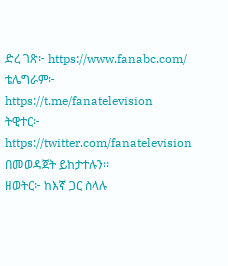ድረ ገጽ፦ https://www.fanabc.com/
ቴሌግራም፦ https://t.me/fanatelevision
ትዊተር፦ https://twitter.com/fanatelevision በመወዳጀት ይከታተሉን፡፡
ዘወትር፦ ከእኛ ጋር ስላሉ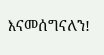እናመሰግናለን!